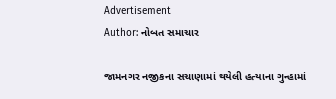Advertisement
Author: નોબત સમાચાર

જામનગર નજીકના સચાણામાં થયેલી હત્યાના ગુન્હામાં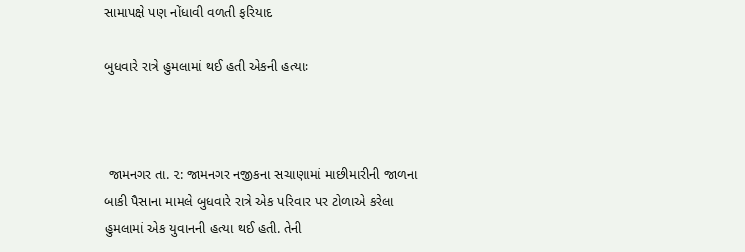સામાપક્ષે પણ નોંધાવી વળતી ફરિયાદ

બુધવારે રાત્રે હુમલામાં થઈ હતી એકની હત્યાઃ



 જામનગર તા. ૨: જામનગર નજીકના સચાણામાં માછીમારીની જાળના બાકી પૈસાના મામલે બુધવારે રાત્રે એક પરિવાર પર ટોળાએ કરેલા હુમલામાં એક યુવાનની હત્યા થઈ હતી. તેની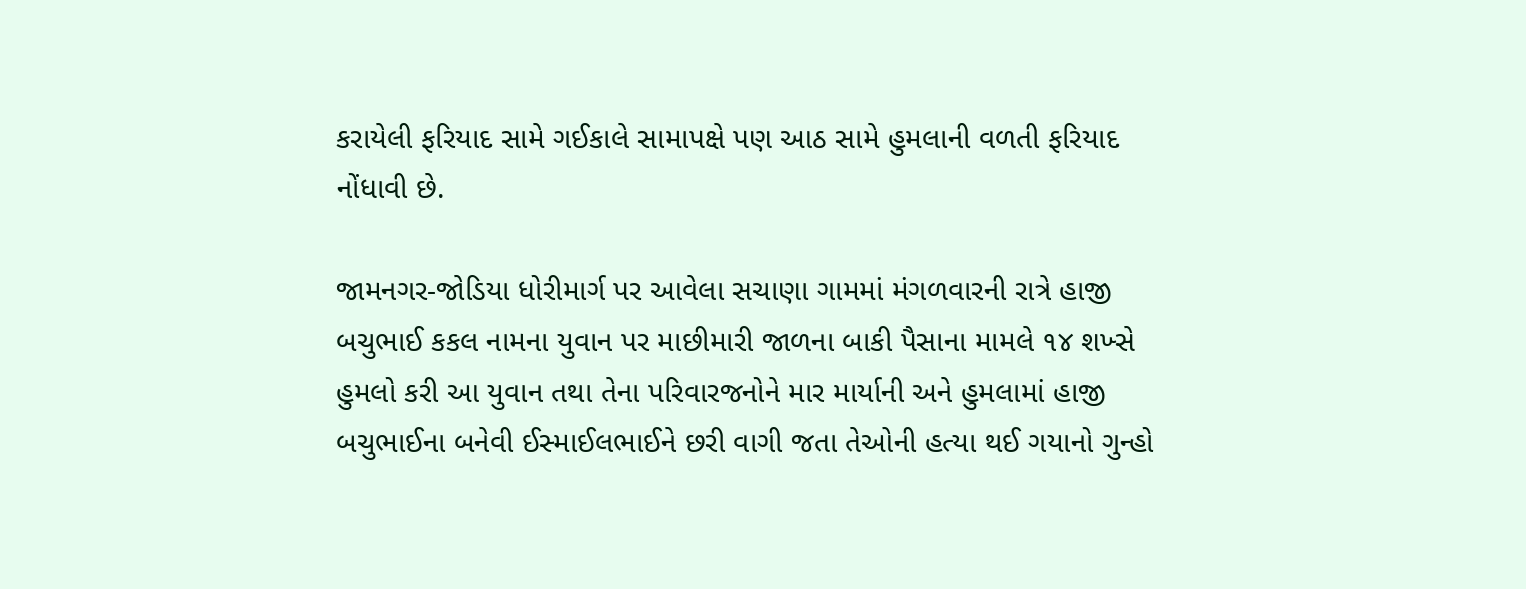કરાયેલી ફરિયાદ સામે ગઈકાલે સામાપક્ષે પણ આઠ સામે હુમલાની વળતી ફરિયાદ નોંધાવી છે.

જામનગર-જોડિયા ધોરીમાર્ગ પર આવેલા સચાણા ગામમાં મંગળવારની રાત્રે હાજી બચુભાઈ કકલ નામના યુવાન પર માછીમારી જાળના બાકી પૈસાના મામલે ૧૪ શખ્સે હુમલો કરી આ યુવાન તથા તેના પરિવારજનોને માર માર્યાની અને હુમલામાં હાજી બચુભાઈના બનેવી ઈસ્માઈલભાઈને છરી વાગી જતા તેઓની હત્યા થઈ ગયાનો ગુન્હો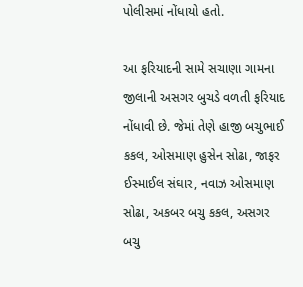પોલીસમાં નોંધાયો હતો.

આ ફરિયાદની સામે સચાણા ગામના જીલાની અસગર બુચડે વળતી ફરિયાદ નોંધાવી છે. જેમાં તેણે હાજી બચુભાઈ કકલ, ઓસમાણ હુસેન સોઢા, જાફર ઈસ્માઈલ સંઘાર, નવાઝ ઓસમાણ સોઢા, અકબર બચુ કકલ, અસગર બચુ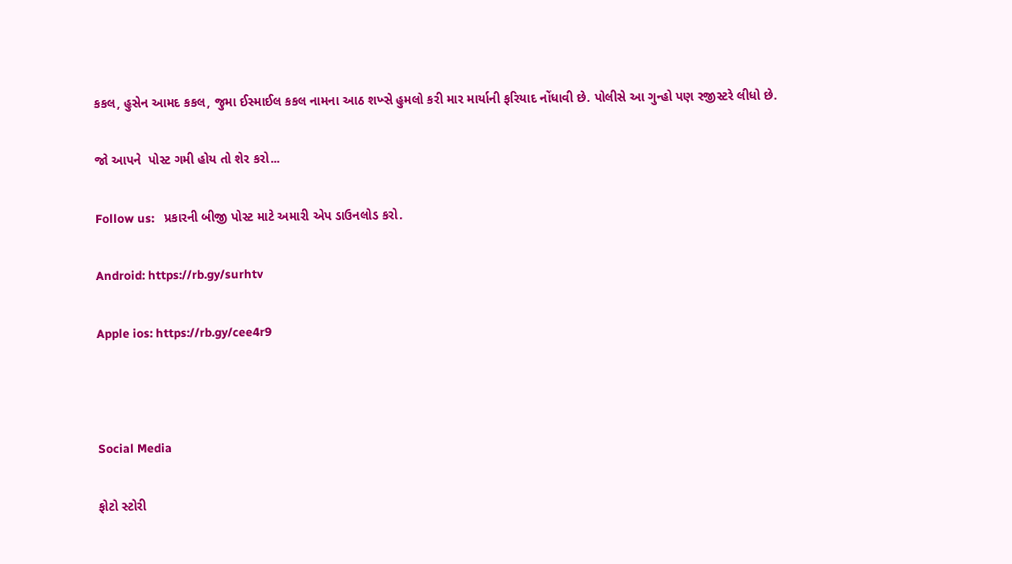કકલ, હુસેન આમદ કકલ, જુમા ઈસ્માઈલ કકલ નામના આઠ શખ્સે હુમલો કરી માર માર્યાની ફરિયાદ નોંધાવી છે. પોલીસે આ ગુન્હો પણ રજીસ્ટરે લીધો છે.

જો આપને  પોસ્ટ ગમી હોય તો શેર કરો...

Follow us:   પ્રકારની બીજી પોસ્ટ માટે અમારી એપ ડાઉનલોડ કરો.

Android: https://rb.gy/surhtv

Apple ios: https://rb.gy/cee4r9



Social Media

ફોટો સ્ટોરી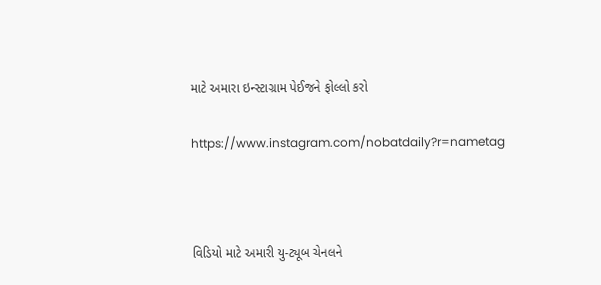માટે અમારા ઇન્સ્ટાગ્રામ પેઈજને ફોલ્લો કરો

https://www.instagram.com/nobatdaily?r=nametag



વિડિયો માટે અમારી યુ-ટ્યૂબ ચેનલને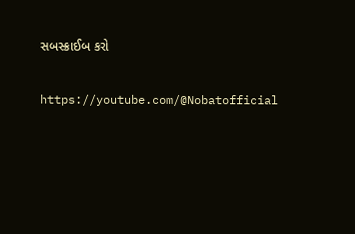સબસ્ક્રાઈબ કરો

https://youtube.com/@Nobatofficial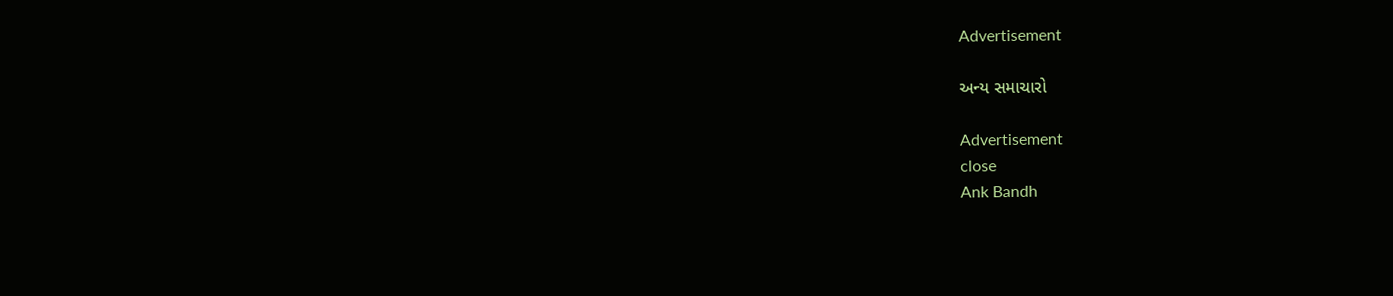Advertisement

અન્ય સમાચારો

Advertisement
close
Ank Bandh